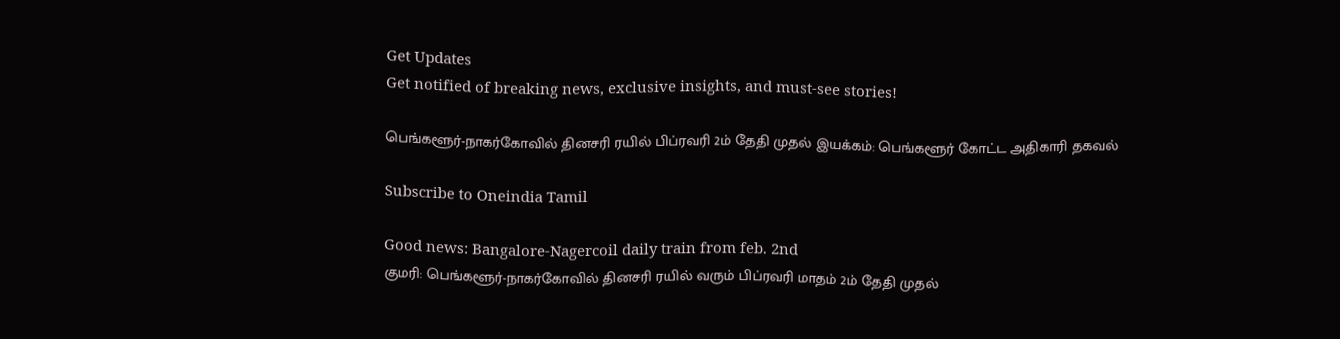Get Updates
Get notified of breaking news, exclusive insights, and must-see stories!

பெங்களூர்-நாகர்கோவில் தினசரி ரயில் பிப்ரவரி 2ம் தேதி முதல் இயக்கம்: பெங்களூர் கோட்ட அதிகாரி தகவல்

Subscribe to Oneindia Tamil

Good news: Bangalore-Nagercoil daily train from feb. 2nd
குமரி: பெங்களூர்-நாகர்கோவில் தினசரி ரயில் வரும் பிப்ரவரி மாதம் 2ம் தேதி முதல்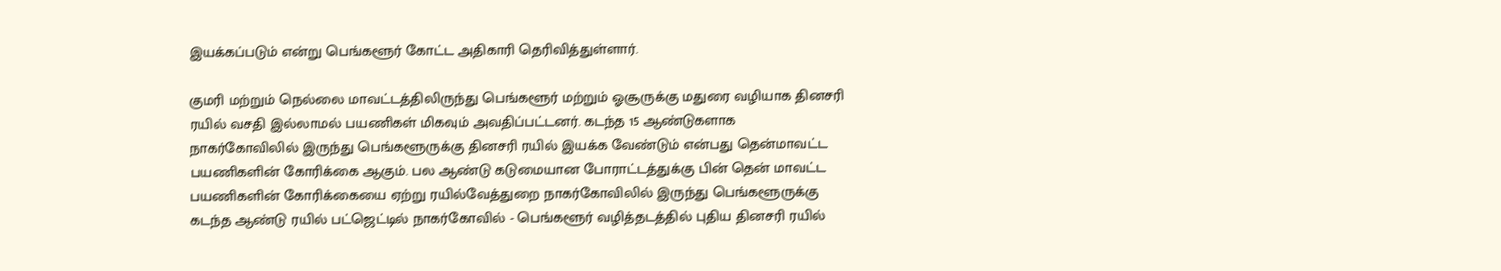இயக்கப்படும் என்று பெங்களூர் கோட்ட அதிகாரி தெரிவித்துள்ளார்.

குமரி மற்றும் நெல்லை மாவட்டத்திலிருந்து பெங்களூர் மற்றும் ஓசூருக்கு மதுரை வழியாக தினசரி ரயில் வசதி இல்லாமல் பயணிகள் மிகவும் அவதிப்பட்டனர். கடந்த 15 ஆண்டுகளாக நாகர்கோவிலில் இருந்து பெங்களூருக்கு தினசரி ரயில் இயக்க வேண்டும் என்பது தென்மாவட்ட பயணிகளின் கோரிக்கை ஆகும். பல ஆண்டு கடுமையான போராட்டத்துக்கு பின் தென் மாவட்ட பயணிகளின் கோரிக்கையை ஏற்று ரயில்வேத்துறை நாகர்கோவிலில் இருந்து பெங்களூருக்கு கடந்த ஆண்டு ரயில் பட்ஜெட்டில் நாகர்கோவில் - பெங்களூர் வழித்தடத்தில் புதிய தினசரி ரயில்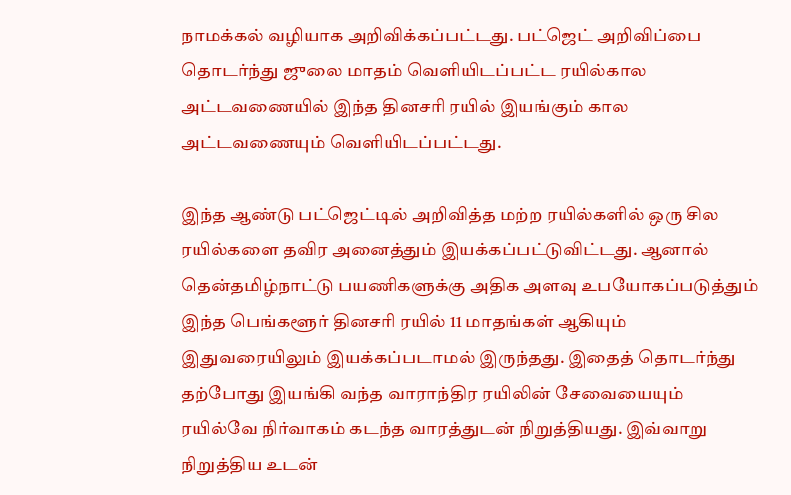நாமக்கல் வழியாக அறிவிக்கப்பட்டது. பட்ஜெட் அறிவிப்பை தொடர்ந்து ஜுலை மாதம் வெளியிடப்பட்ட ரயில்கால அட்டவணையில் இந்த தினசரி ரயில் இயங்கும் கால அட்டவணையும் வெளியிடப்பட்டது.

இந்த ஆண்டு பட்ஜெட்டில் அறிவித்த மற்ற ரயில்களில் ஒரு சில ரயில்களை தவிர அனைத்தும் இயக்கப்பட்டுவிட்டது. ஆனால் தென்தமிழ்நாட்டு பயணிகளுக்கு அதிக அளவு உபயோகப்படுத்தும் இந்த பெங்களூர் தினசரி ரயில் 11 மாதங்கள் ஆகியும் இதுவரையிலும் இயக்கப்படாமல் இருந்தது. இதைத் தொடர்ந்து தற்போது இயங்கி வந்த வாராந்திர ரயிலின் சேவையையும் ரயில்வே நிர்வாகம் கடந்த வாரத்துடன் நிறுத்தியது. இவ்வாறு நிறுத்திய உடன்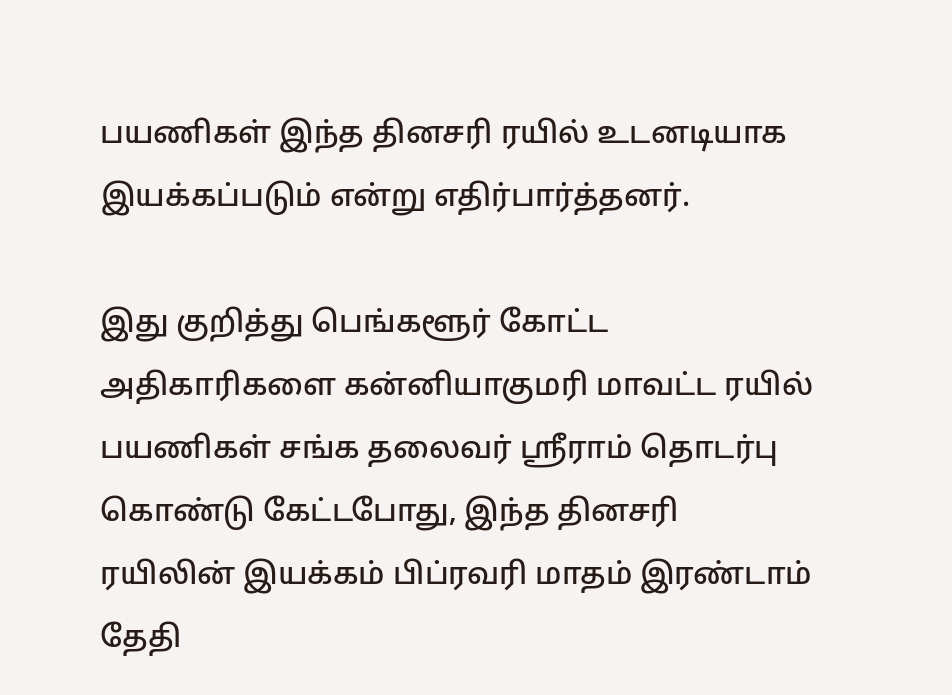பயணிகள் இந்த தினசரி ரயில் உடனடியாக இயக்கப்படும் என்று எதிர்பார்த்தனர்.

இது குறித்து பெங்களூர் கோட்ட அதிகாரிகளை கன்னியாகுமரி மாவட்ட ரயில் பயணிகள் சங்க தலைவர் ஸ்ரீராம் தொடர்பு கொண்டு கேட்டபோது, இந்த தினசரி ரயிலின் இயக்கம் பிப்ரவரி மாதம் இரண்டாம் தேதி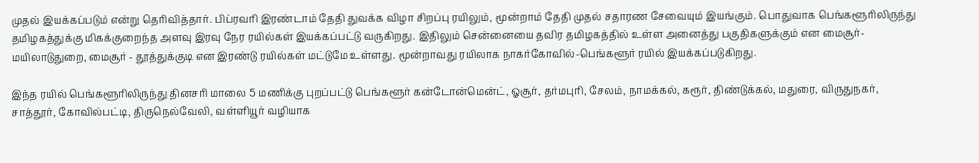முதல் இயக்கப்படும் என்று தெரிவித்தார். பிப்ரவரி இரண்டாம் தேதி துவக்க விழா சிறப்பு ரயிலும், மூன்றாம் தேதி முதல் சதாரண சேவையும் இயங்கும். பொதுவாக பெங்களூரிலிருந்து தமிழகத்துக்கு மிகக்குறைந்த அளவு இரவு நேர ரயில்கள் இயக்கப்பட்டு வருகிறது. இதிலும் சென்னையை தவிர தமிழகத்தில் உள்ள அனைத்து பகுதிகளுக்கும் என மைசூர்- மயிலாடுதுறை, மைசூர் - தூத்துக்குடி என இரண்டு ரயில்கள் மட்டுமே உள்ளது. மூன்றாவது ரயிலாக நாகர்கோவில்-பெங்களூர் ரயில் இயக்கப்படுகிறது.

இந்த ரயில் பெங்களூரிலிருந்து தினசரி மாலை 5 மணிக்கு புறப்பட்டு பெங்களூர் கன்டோன்மென்ட், ஓசூர், தர்மபுரி, சேலம், நாமக்கல், கரூர், திண்டுக்கல், மதுரை, விருதுநகர், சாத்தூர், கோவில்பட்டி, திருநெல்வேலி, வள்ளியூர் வழியாக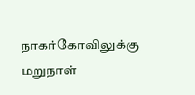நாகர்கோவிலுக்கு மறுநாள்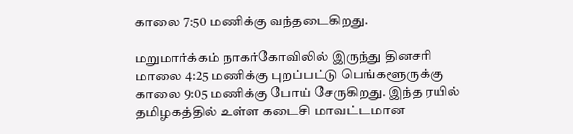காலை 7:50 மணிக்கு வந்தடைகிறது.

மறுமார்க்கம் நாகர்கோவிலில் இருந்து தினசரி மாலை 4:25 மணிக்கு புறப்பட்டு பெங்களூருக்கு காலை 9:05 மணிக்கு போய் சேருகிறது. இந்த ரயில் தமிழகத்தில் உள்ள கடைசி மாவட்டமான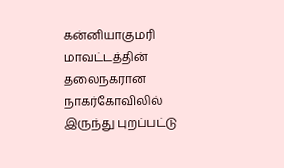கன்னியாகுமரி மாவட்டத்தின் தலைநகரான நாகர்கோவிலில் இருந்து புறப்பட்டு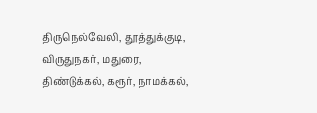திருநெல்வேலி, தூத்துக்குடி, விருதுநகர், மதுரை, திண்டுக்கல், கரூர், நாமக்கல்,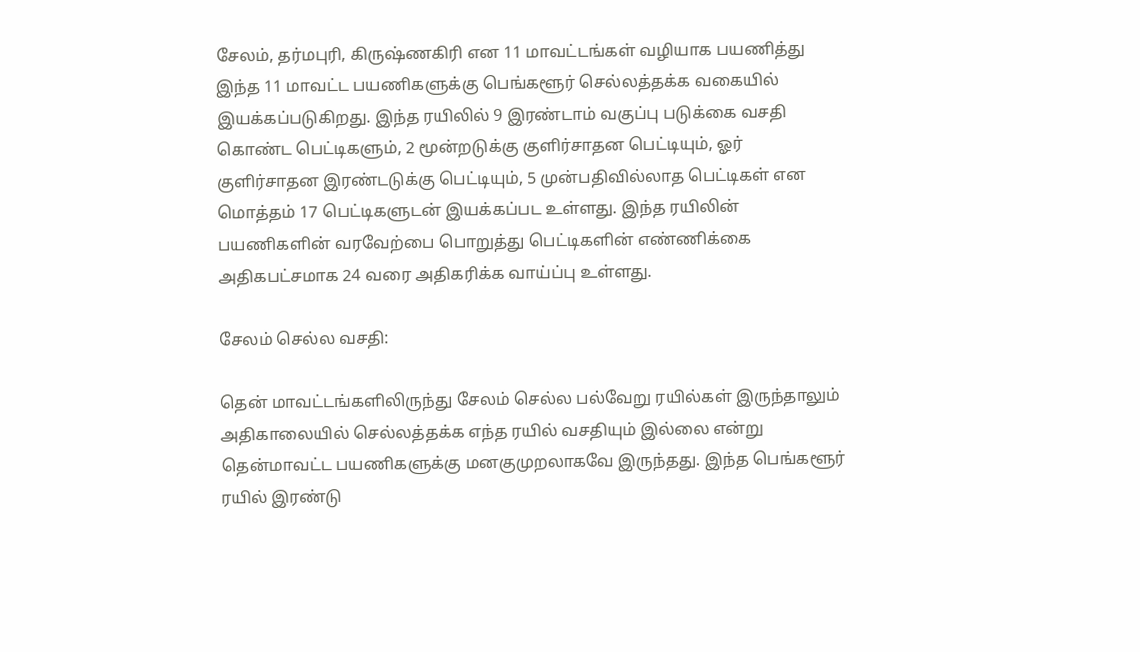சேலம், தர்மபுரி, கிருஷ்ணகிரி என 11 மாவட்டங்கள் வழியாக பயணித்து இந்த 11 மாவட்ட பயணிகளுக்கு பெங்களூர் செல்லத்தக்க வகையில் இயக்கப்படுகிறது. இந்த ரயிலில் 9 இரண்டாம் வகுப்பு படுக்கை வசதி கொண்ட பெட்டிகளும், 2 மூன்றடுக்கு குளிர்சாதன பெட்டியும், ஓர் குளிர்சாதன இரண்டடுக்கு பெட்டியும், 5 முன்பதிவில்லாத பெட்டிகள் என மொத்தம் 17 பெட்டிகளுடன் இயக்கப்பட உள்ளது. இந்த ரயிலின் பயணிகளின் வரவேற்பை பொறுத்து பெட்டிகளின் எண்ணிக்கை அதிகபட்சமாக 24 வரை அதிகரிக்க வாய்ப்பு உள்ளது.

சேலம் செல்ல வசதி:

தென் மாவட்டங்களிலிருந்து சேலம் செல்ல பல்வேறு ரயில்கள் இருந்தாலும் அதிகாலையில் செல்லத்தக்க எந்த ரயில் வசதியும் இல்லை என்று தென்மாவட்ட பயணிகளுக்கு மனகுமுறலாகவே இருந்தது. இந்த பெங்களூர் ரயில் இரண்டு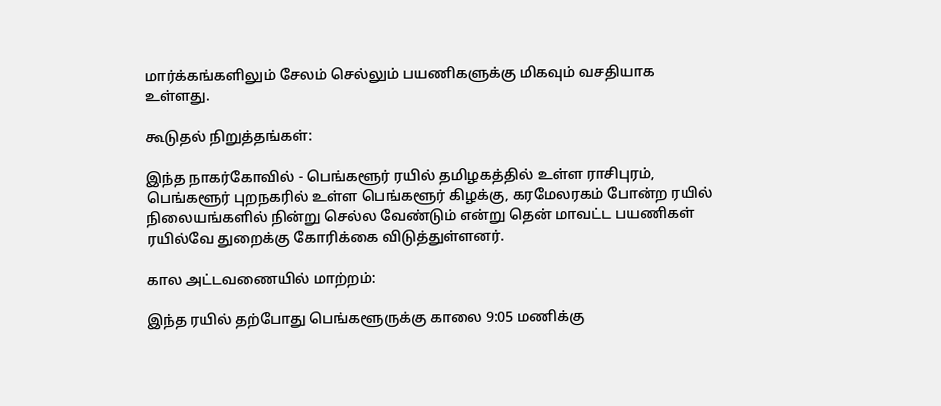மார்க்கங்களிலும் சேலம் செல்லும் பயணிகளுக்கு மிகவும் வசதியாக உள்ளது.

கூடுதல் நிறுத்தங்கள்:

இந்த நாகர்கோவில் - பெங்களூர் ரயில் தமிழகத்தில் உள்ள ராசிபுரம், பெங்களூர் புறநகரில் உள்ள பெங்களூர் கிழக்கு, கரமேலரகம் போன்ற ரயில் நிலையங்களில் நின்று செல்ல வேண்டும் என்று தென் மாவட்ட பயணிகள் ரயில்வே துறைக்கு கோரிக்கை விடுத்துள்ளனர்.

கால அட்டவணையில் மாற்றம்:

இந்த ரயில் தற்போது பெங்களூருக்கு காலை 9:05 மணிக்கு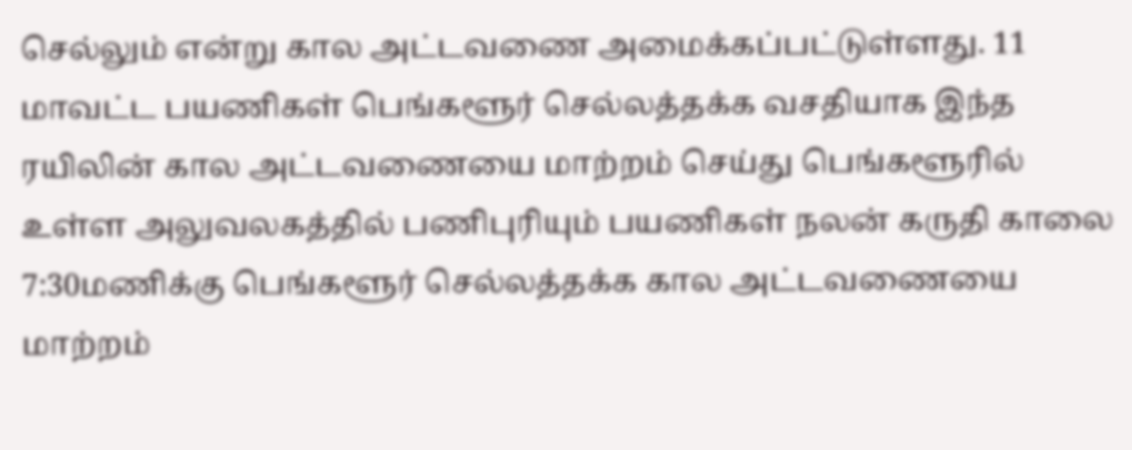செல்லும் என்று கால அட்டவணை அமைக்கப்பட்டுள்ளது. 11 மாவட்ட பயணிகள் பெங்களூர் செல்லத்தக்க வசதியாக இந்த ரயிலின் கால அட்டவணையை மாற்றம் செய்து பெங்களூரில் உள்ள அலுவலகத்தில் பணிபுரியும் பயணிகள் நலன் கருதி காலை 7:30மணிக்கு பெங்களூர் செல்லத்தக்க கால அட்டவணையை மாற்றம்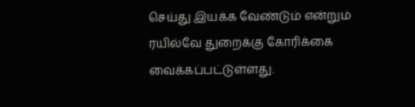செய்து இயக்க வேண்டும் என்றும் ரயில்வே துறைக்கு கோரிக்கை வைக்கப்பட்டுள்ளது.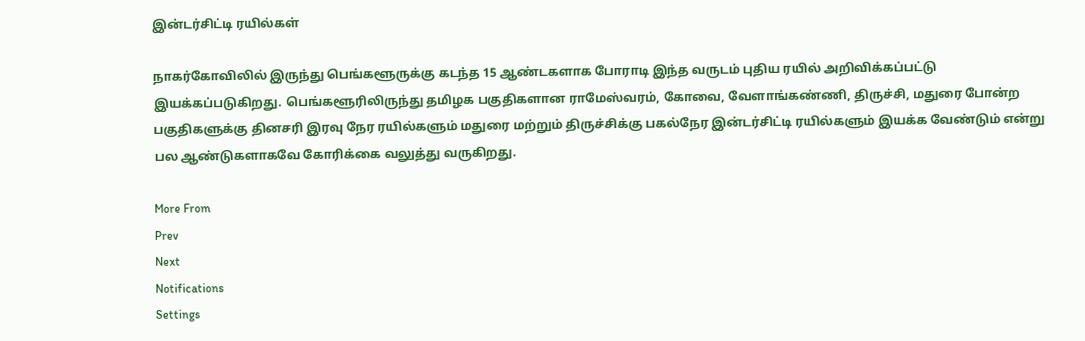இன்டர்சிட்டி ரயில்கள்

நாகர்கோவிலில் இருந்து பெங்களூருக்கு கடந்த 15 ஆண்டகளாக போராடி இந்த வருடம் புதிய ரயில் அறிவிக்கப்பட்டு இயக்கப்படுகிறது. பெங்களூரிலிருந்து தமிழக பகுதிகளான ராமேஸ்வரம், கோவை, வேளாங்கண்ணி, திருச்சி, மதுரை போன்ற பகுதிகளுக்கு தினசரி இரவு நேர ரயில்களும் மதுரை மற்றும் திருச்சிக்கு பகல்நேர இன்டர்சிட்டி ரயில்களும் இயக்க வேண்டும் என்று பல ஆண்டுகளாகவே கோரிக்கை வலுத்து வருகிறது.

More From
Prev
Next
Notifications
Settings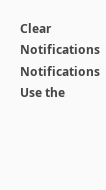Clear Notifications
Notifications
Use the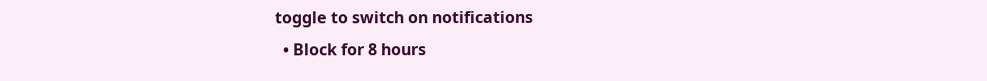toggle to switch on notifications
  • Block for 8 hours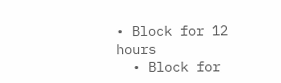• Block for 12 hours
  • Block for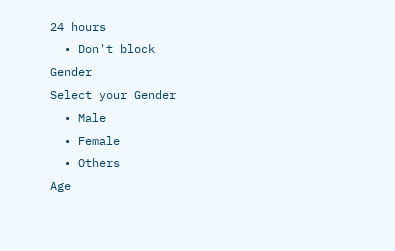24 hours
  • Don't block
Gender
Select your Gender
  • Male
  • Female
  • Others
Age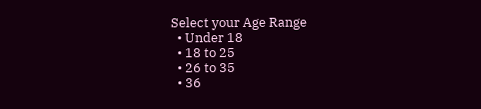Select your Age Range
  • Under 18
  • 18 to 25
  • 26 to 35
  • 36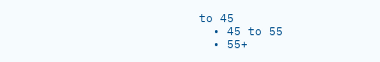to 45
  • 45 to 55
  • 55+